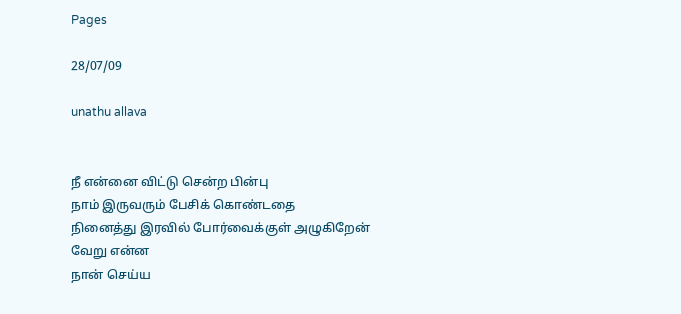Pages

28/07/09

unathu allava


நீ என்னை விட்டு சென்ற பின்பு
நாம் இருவரும் பேசிக் கொண்டதை
நினைத்து இரவில் போர்வைக்குள் அழுகிறேன்
வேறு என்ன
நான் செய்ய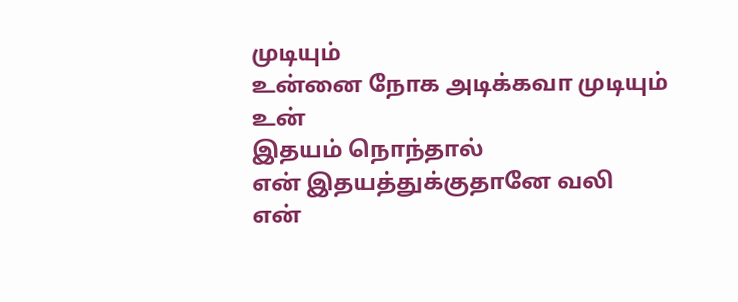முடியும்
உன்னை நோக அடிக்கவா முடியும்
உன்
இதயம் நொந்தால்
என் இதயத்துக்குதானே வலி
என்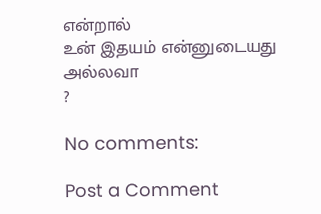என்றால்
உன் இதயம் என்னுடையது அல்லவா
?

No comments:

Post a Comment